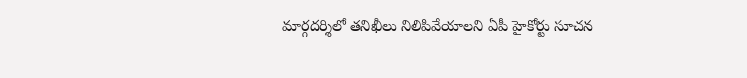మార్గదర్శిలో తనిఖీలు నిలిపివేయాలని ఏపీ హైకోర్టు సూచన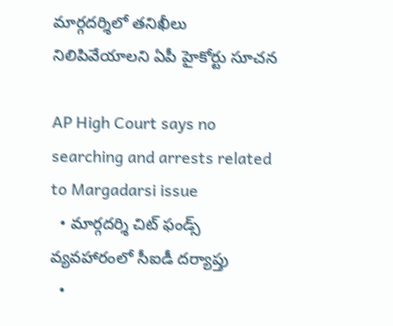మార్గదర్శిలో తనిఖీలు నిలిపివేయాలని ఏపీ హైకోర్టు సూచన

AP High Court says no searching and arrests related to Margadarsi issue
  • మార్గదర్శి చిట్ ఫండ్స్ వ్యవహారంలో సీఐడీ దర్యాప్తు
  •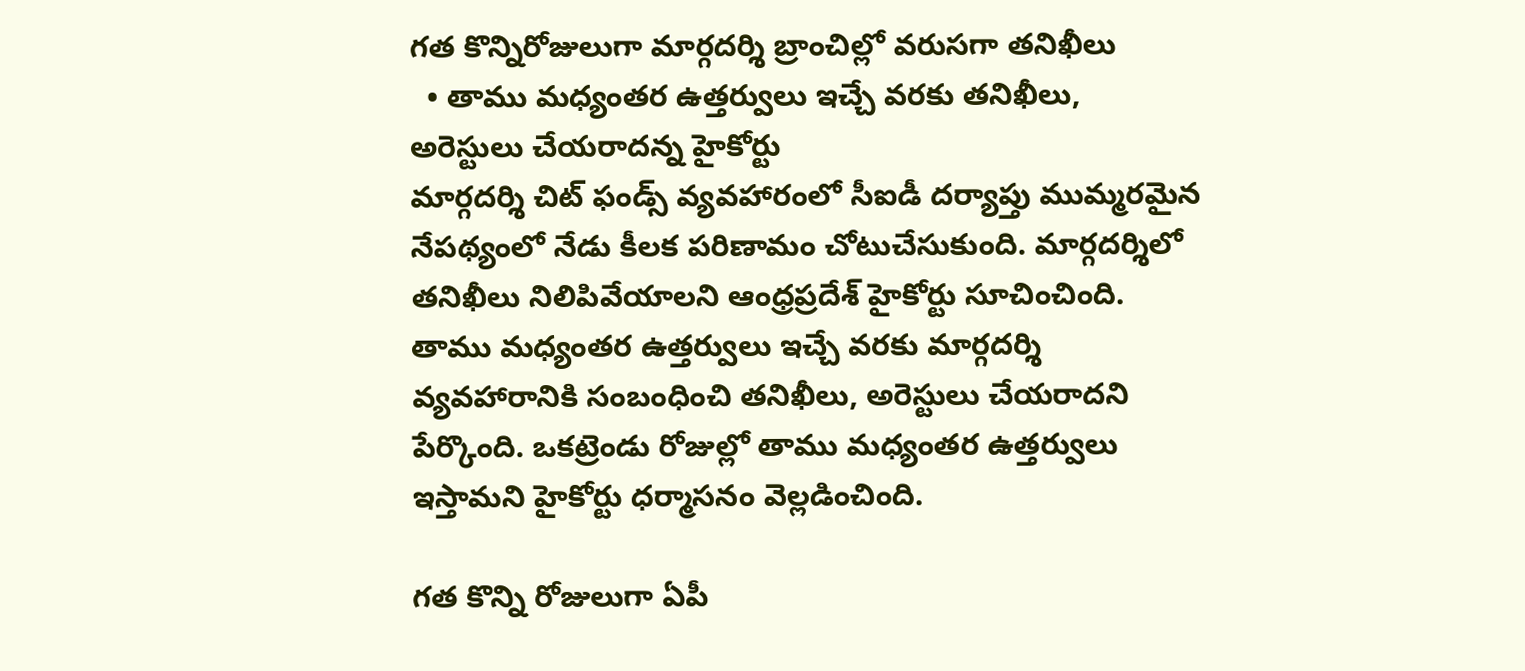గత కొన్నిరోజులుగా మార్గదర్శి బ్రాంచిల్లో వరుసగా తనిఖీలు
  • తాము మధ్యంతర ఉత్తర్వులు ఇచ్చే వరకు తనిఖీలు, అరెస్టులు చేయరాదన్న హైకోర్టు
మార్గదర్శి చిట్ ఫండ్స్ వ్యవహారంలో సీఐడీ దర్యాప్తు ముమ్మరమైన నేపథ్యంలో నేడు కీలక పరిణామం చోటుచేసుకుంది. మార్గదర్శిలో తనిఖీలు నిలిపివేయాలని ఆంధ్రప్రదేశ్ హైకోర్టు సూచించింది. తాము మధ్యంతర ఉత్తర్వులు ఇచ్చే వరకు మార్గదర్శి వ్యవహారానికి సంబంధించి తనిఖీలు, అరెస్టులు చేయరాదని పేర్కొంది. ఒకట్రెండు రోజుల్లో తాము మధ్యంతర ఉత్తర్వులు ఇస్తామని హైకోర్టు ధర్మాసనం వెల్లడించింది.

గత కొన్ని రోజులుగా ఏపీ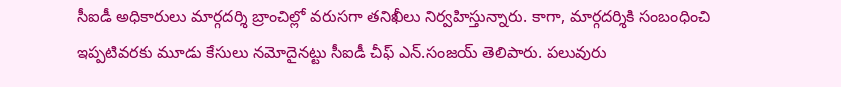సీఐడీ అధికారులు మార్గదర్శి బ్రాంచిల్లో వరుసగా తనిఖీలు నిర్వహిస్తున్నారు. కాగా, మార్గదర్శికి సంబంధించి ఇప్పటివరకు మూడు కేసులు నమోదైనట్టు సీఐడీ చీఫ్ ఎన్.సంజయ్ తెలిపారు. పలువురు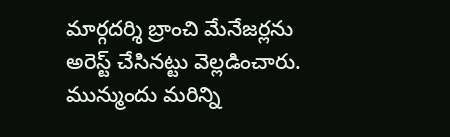మార్గదర్శి బ్రాంచి మేనేజర్లను అరెస్ట్ చేసినట్టు వెల్లడించారు. మున్ముందు మరిన్ని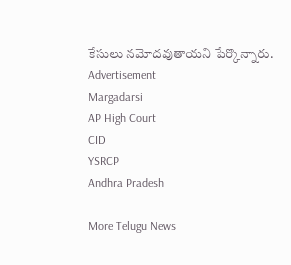కేసులు నమోదవుతాయని పేర్కొన్నారు.
Advertisement
Margadarsi
AP High Court
CID
YSRCP
Andhra Pradesh

More Telugu News